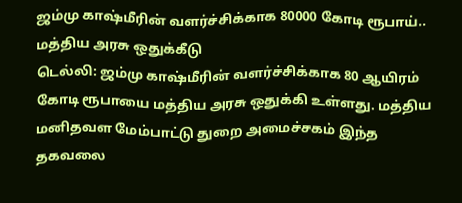ஜம்மு காஷ்மீரின் வளர்ச்சிக்காக 80000 கோடி ரூபாய்.. மத்திய அரசு ஒதுக்கீடு
டெல்லி: ஜம்மு காஷ்மீரின் வளர்ச்சிக்காக 80 ஆயிரம் கோடி ரூபாயை மத்திய அரசு ஒதுக்கி உள்ளது. மத்திய மனிதவள மேம்பாட்டு துறை அமைச்சகம் இந்த தகவலை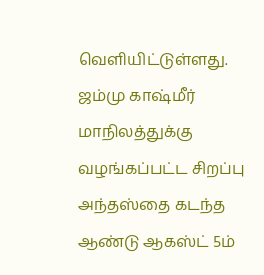வெளியிட்டுள்ளது.
ஜம்மு காஷ்மீர் மாநிலத்துக்கு வழங்கப்பட்ட சிறப்பு அந்தஸ்தை கடந்த ஆண்டு ஆகஸ்ட் 5ம்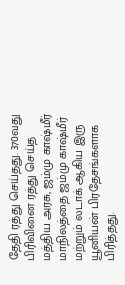தேதி ரத்து செய்தது. 370வது பிரிவினை ரத்து செய்த மத்திய அரசு, ஜம்மு காஷ்மீர் மாநிலத்தை ஜம்மு காஷ்மீர் மற்றும் லடாக் ஆகிய இரு யூனியன் பிரதேசங்களாக பிரித்தது.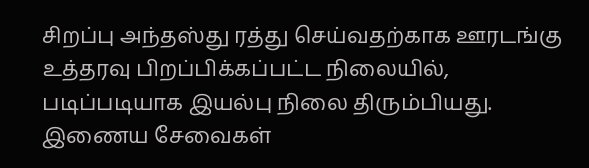சிறப்பு அந்தஸ்து ரத்து செய்வதற்காக ஊரடங்கு உத்தரவு பிறப்பிக்கப்பட்ட நிலையில், படிப்படியாக இயல்பு நிலை திரும்பியது. இணைய சேவைகள்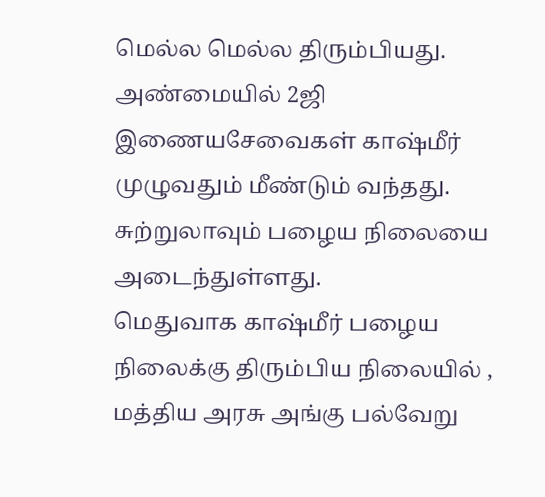மெல்ல மெல்ல திரும்பியது. அண்மையில் 2ஜி இணையசேவைகள் காஷ்மீர் முழுவதும் மீண்டும் வந்தது. சுற்றுலாவும் பழைய நிலையை அடைந்துள்ளது.
மெதுவாக காஷ்மீர் பழைய நிலைக்கு திரும்பிய நிலையில் , மத்திய அரசு அங்கு பல்வேறு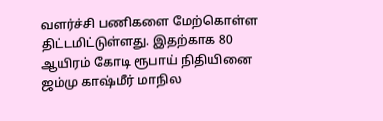வளர்ச்சி பணிகளை மேற்கொள்ள திட்டமிட்டுள்ளது. இதற்காக 80 ஆயிரம் கோடி ரூபாய் நிதியினை ஜம்மு காஷ்மீர் மாநில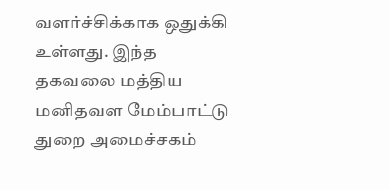வளர்ச்சிக்காக ஒதுக்கி உள்ளது. இந்த தகவலை மத்திய மனிதவள மேம்பாட்டு துறை அமைச்சகம்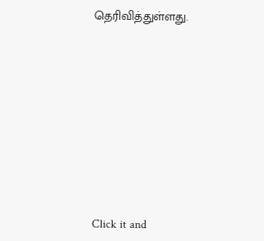தெரிவித்துள்ளது.












Click it and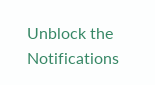Unblock the Notifications